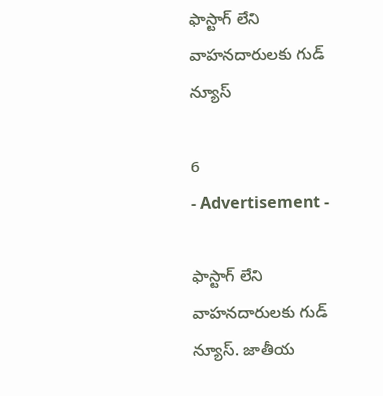ఫాస్టాగ్ లేని వాహనదారులకు గుడ్ న్యూస్

6
- Advertisement -

ఫాస్టాగ్ లేని వాహనదారులకు గుడ్ న్యూస్. జాతీయ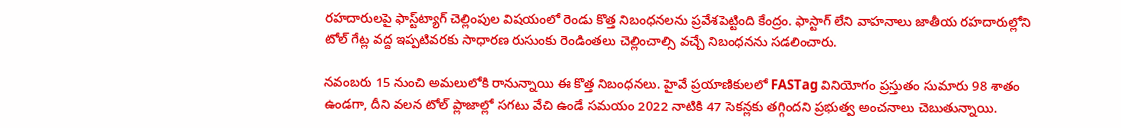రహదారులపై ఫాస్ట్‌ట్యాగ్ చెల్లింపుల విషయంలో రెండు కొత్త నిబంధనలను ప్రవేశపెట్టింది కేంద్రం. ఫాస్టాగ్ లేని వాహనాలు జాతీయ రహదారుల్లోని టోల్ గేట్ల వద్ద ఇప్పటివరకు సాధారణ రుసుంకు రెండింతలు చెల్లించాల్సి వచ్చే నిబంధనను సడలించారు.

నవంబరు 15 నుంచి అమలులోకి రానున్నాయి ఈ కొత్త నిబంధనలు. హైవే ప్రయాణికులలో FASTag వినియోగం ప్రస్తుతం సుమారు 98 శాతం ఉండగా, దీని వలన టోల్ ప్లాజాల్లో సగటు వేచి ఉండే సమయం 2022 నాటికి 47 సెకన్లకు తగ్గిందని ప్రభుత్వ అంచనాలు చెబుతున్నాయి.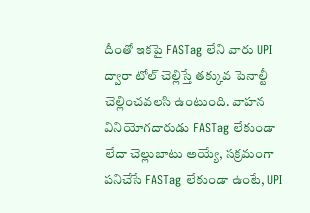దీంతో ఇకపై FASTag లేని వారు UPI ద్వారా టోల్ చెల్లిస్తే తక్కువ పెనాల్టీ చెల్లించవలసి ఉంటుంది. వాహన వినియోగదారుడు FASTag లేకుండా లేదా చెల్లుబాటు అయ్యే, సక్రమంగా పనిచేసే FASTag లేకుండా ఉంటే, UPI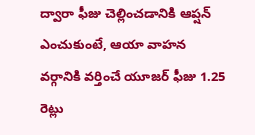ద్వారా ఫీజు చెల్లించడానికి ఆప్షన్ ఎంచుకుంటే, ఆయా వాహన వర్గానికి వర్తించే యూజర్ ఫీజు 1.25 రెట్లు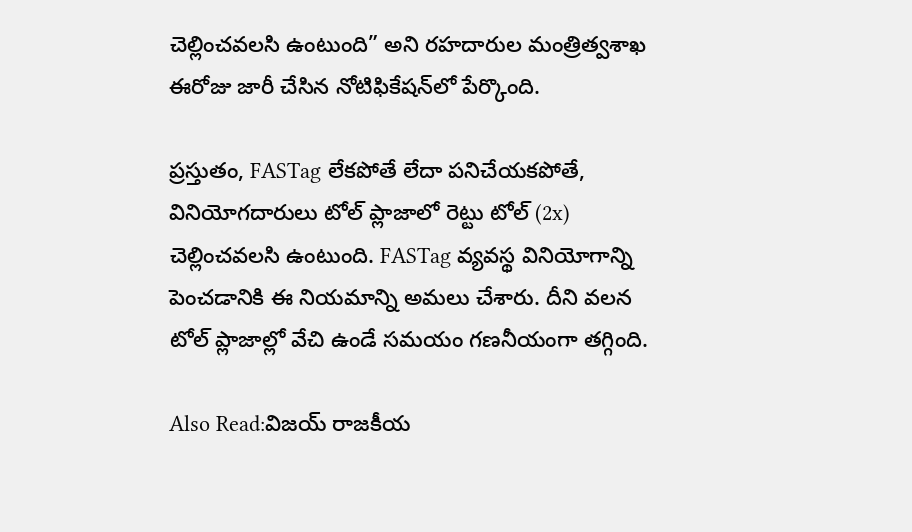చెల్లించవలసి ఉంటుంది” అని రహదారుల మంత్రిత్వశాఖ ఈరోజు జారీ చేసిన నోటిఫికేషన్‌లో పేర్కొంది.

ప్రస్తుతం, FASTag లేకపోతే లేదా పనిచేయకపోతే, వినియోగదారులు టోల్ ప్లాజాలో రెట్టు టోల్ (2x) చెల్లించవలసి ఉంటుంది. FASTag వ్యవస్థ వినియోగాన్ని పెంచడానికి ఈ నియమాన్ని అమలు చేశారు. దీని వలన టోల్ ప్లాజాల్లో వేచి ఉండే సమయం గణనీయంగా తగ్గింది.

Also Read:విజయ్ రాజకీయ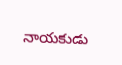నాయకుడు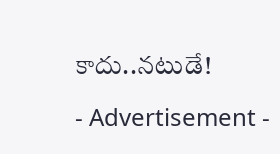కాదు..నటుడే!

- Advertisement -